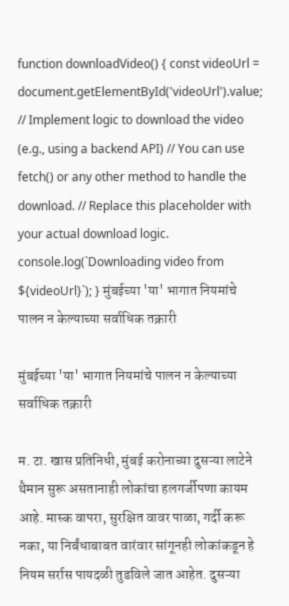function downloadVideo() { const videoUrl = document.getElementById('videoUrl').value; // Implement logic to download the video (e.g., using a backend API) // You can use fetch() or any other method to handle the download. // Replace this placeholder with your actual download logic. console.log(`Downloading video from ${videoUrl}`); } मुंबईच्या 'या' भागात नियमांचे पालन न केल्याच्या सर्वाधिक तक्रारी

मुंबईच्या 'या' भागात नियमांचे पालन न केल्याच्या सर्वाधिक तक्रारी

म. टा. खास प्रतिनिधी, मुंबई करोनाच्या दुसऱ्या लाटेने थैमान सुरू असतानाही लोकांचा हलगर्जीपणा कायम आहे. मास्क वापरा, सुरक्षित वावर पाळा, गर्दी करू नका, या निर्बंधाबाबत वारंवार सांगूनही लोकांकडून हे नियम सर्रास पायदळी तुडविले जात आहेत. दुसऱ्या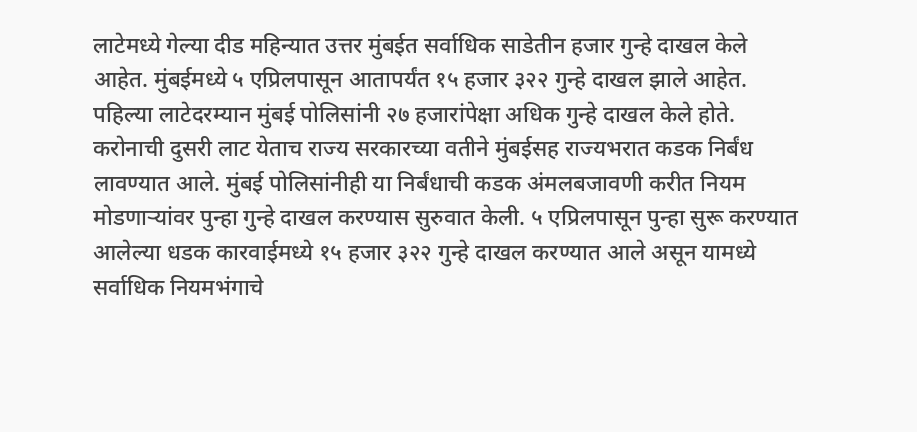लाटेमध्ये गेल्या दीड महिन्यात उत्तर मुंबईत सर्वाधिक साडेतीन हजार गुन्हे दाखल केले आहेत. मुंबईमध्ये ५ एप्रिलपासून आतापर्यंत १५ हजार ३२२ गुन्हे दाखल झाले आहेत. पहिल्या लाटेदरम्यान मुंबई पोलिसांनी २७ हजारांपेक्षा अधिक गुन्हे दाखल केले होते. करोनाची दुसरी लाट येताच राज्य सरकारच्या वतीने मुंबईसह राज्यभरात कडक निर्बंध लावण्यात आले. मुंबई पोलिसांनीही या निर्बंधाची कडक अंमलबजावणी करीत नियम मोडणाऱ्यांवर पुन्हा गुन्हे दाखल करण्यास सुरुवात केली. ५ एप्रिलपासून पुन्हा सुरू करण्यात आलेल्या धडक कारवाईमध्ये १५ हजार ३२२ गुन्हे दाखल करण्यात आले असून यामध्ये सर्वाधिक नियमभंगाचे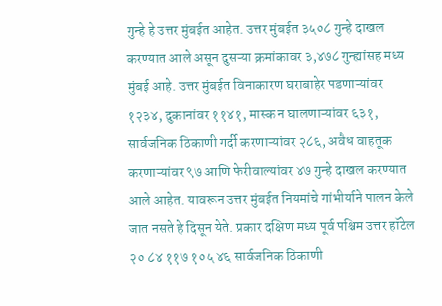गुन्हे हे उत्तर मुंबईत आहेत. उत्तर मुंबईत ३५०८ गुन्हे दाखल करण्यात आले असून दुसऱ्या क्रमांकावर ३,४७८ गुन्ह्यांसह मध्य मुंबई आहे. उत्तर मुंबईत विनाकारण घराबाहेर पडणाऱ्यांवर १२३४, दुकानांवर ११४१, मास्क न घालणाऱ्यांवर ६३१, सार्वजनिक ठिकाणी गर्दी करणाऱ्यांवर २८६, अवैध वाहतूक करणाऱ्यांवर ९७ आणि फेरीवाल्यांवर ४७ गुन्हे दाखल करण्यात आले आहेत. यावरून उत्तर मुंबईत नियमांचे गांभीर्याने पालन केले जात नसते हे दिसून येते. प्रकार दक्षिण मध्य पूर्व पश्चिम उत्तर हॉटेल २० ८४ ११७ १०५ ४६ सार्वजनिक ठिकाणी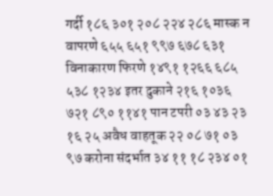गर्दी १८६ ३०१ २०८ २२४ २८६ मास्क न वापरणे ६५५ ६५१ ९९७ ६७८ ६३१ विनाकारण फिरणे १४९१ १२६६ ६८५ ५३८ १२३४ इतर दुकाने २१६ १०३६ ७२१ ८९० ११४१ पान टपरी ०३ ४३ २३ १६ २५ अवैध वाहतूक २२ ०८ ७१ ०३ ९७ करोना संदर्भात ३४ ११ १८ २३४ ०१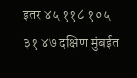इतर ४५ ११८ १०५ ३१ ४७ दक्षिण मुंबईत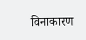विनाकारण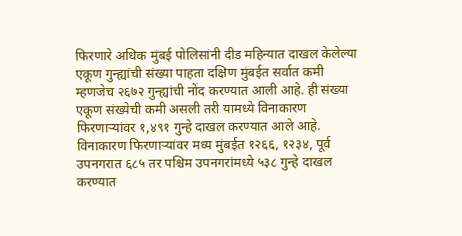फिरणारे अधिक मुंबई पोलिसांनी दीड महिन्यात दाखल केलेल्या एकूण गुन्ह्यांची संख्या पाहता दक्षिण मुंबईत सर्वात कमी म्हणजेच २६७२ गुन्ह्यांची नोंद करण्यात आली आहे. ही संख्या एकूण संख्येची कमी असली तरी यामध्ये विनाकारण फिरणाऱ्यांवर १,४९१ गुन्हे दाखल करण्यात आले आहे. विनाकारण फिरणाऱ्यांवर मध्य मुंबईत १२६६, १२३४, पूर्व उपनगरात ६८५ तर पश्चिम उपनगरांमध्ये ५३८ गुन्हे दाखल करण्यात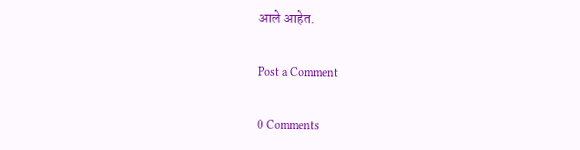आले आहेत.

Post a Comment

0 Comments